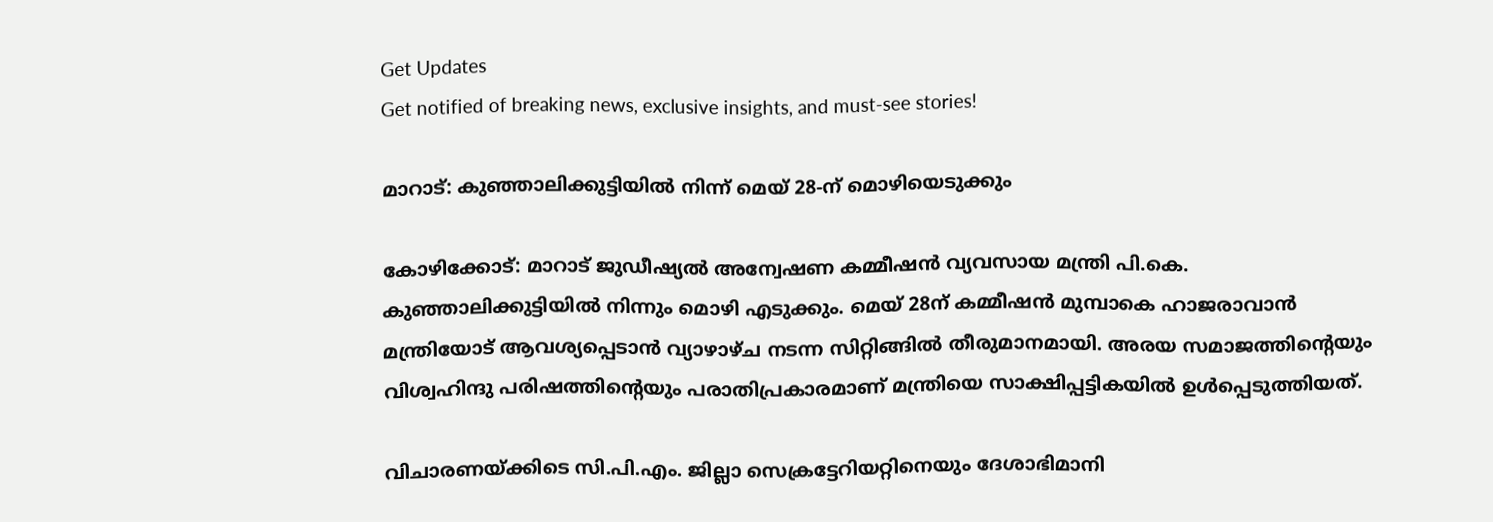Get Updates
Get notified of breaking news, exclusive insights, and must-see stories!

മാറാട്: കുഞ്ഞാലിക്കുട്ടിയില്‍ നിന്ന് മെയ് 28-ന് മൊഴിയെടുക്കും

കോഴിക്കോട്: മാറാട് ജുഡീഷ്യല്‍ അന്വേഷണ കമ്മീഷന്‍ വ്യവസായ മന്ത്രി പി.കെ. കുഞ്ഞാലിക്കുട്ടിയില്‍ നിന്നും മൊഴി എടുക്കും. മെയ് 28ന് കമ്മീഷന്‍ മുമ്പാകെ ഹാജരാവാന്‍ മന്ത്രിയോട് ആവശ്യപ്പെടാന്‍ വ്യാഴാഴ്ച നടന്ന സിറ്റിങ്ങില്‍ തീരുമാനമായി. അരയ സമാജത്തിന്റെയും വിശ്വഹിന്ദു പരിഷത്തിന്റെയും പരാതിപ്രകാരമാണ് മന്ത്രിയെ സാക്ഷിപ്പട്ടികയില്‍ ഉള്‍പ്പെടുത്തിയത്.

വിചാരണയ്ക്കിടെ സി.പി.എം. ജില്ലാ സെക്രട്ടേറിയറ്റിനെയും ദേശാഭിമാനി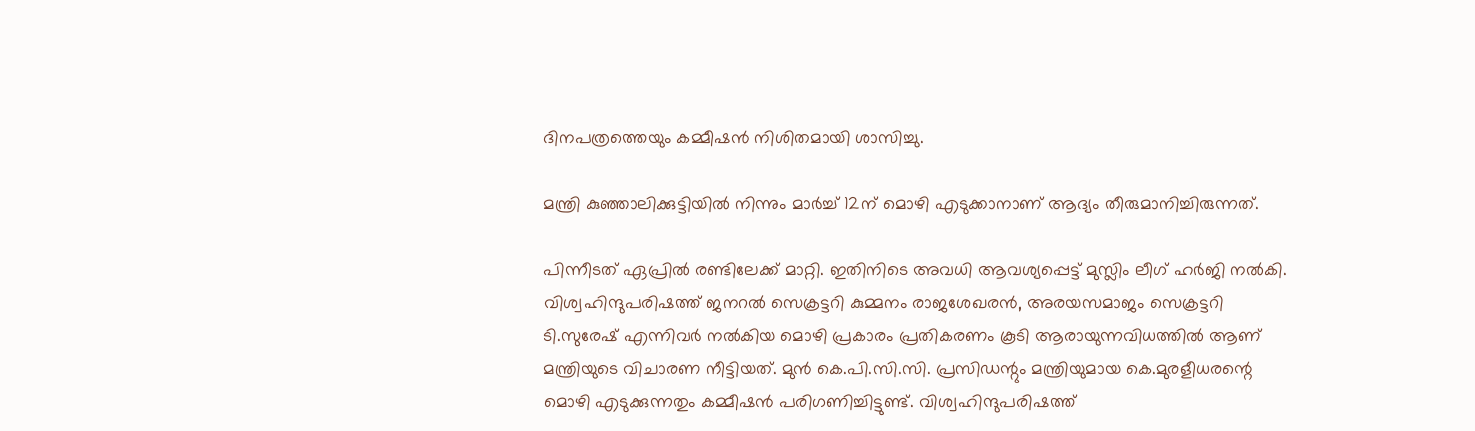ദിനപത്രത്തെയും കമ്മീഷന്‍ നിശിതമായി ശാസിച്ചു.

മന്ത്രി കുഞ്ഞാലിക്കുട്ടിയില്‍ നിന്നും മാര്‍ച്ച് 12ന് മൊഴി എടുക്കാനാണ് ആദ്യം തീരുമാനിച്ചിരുന്നത്.

പിന്നീടത് ഏപ്രില്‍ രണ്ടിലേക്ക് മാറ്റി. ഇതിനിടെ അവധി ആവശ്യപ്പെട്ട് മുസ്ലിം ലീഗ് ഹര്‍ജി നല്‍കി. വിശ്വഹിന്ദുപരിഷത്ത് ജനറല്‍ സെക്രട്ടറി കുമ്മനം രാജശേഖരന്‍, അരയസമാജം സെക്രട്ടറി ടി.സുരേഷ് എന്നിവര്‍ നല്‍കിയ മൊഴി പ്രകാരം പ്രതികരണം കൂടി ആരായുന്നവിധത്തില്‍ ആണ് മന്ത്രിയുടെ വിചാരണ നീട്ടിയത്. മുന്‍ കെ.പി.സി.സി. പ്രസിഡന്റും മന്ത്രിയുമായ കെ.മുരളീധരന്റെ മൊഴി എടുക്കുന്നതും കമ്മീഷന്‍ പരിഗണിച്ചിട്ടുണ്ട്. വിശ്വഹിന്ദുപരിഷത്ത്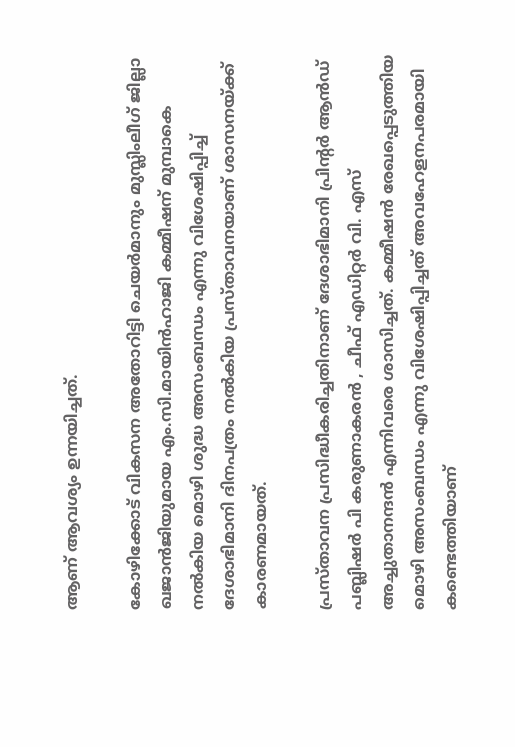ആണ് ആവശ്യം ഉന്നയിച്ചത്.

കോഴിക്കോട് വികസന അതോറിട്ടി ചെയര്‍മാനും മുസ്ലിംലീഗ് ജില്ലാ ഖജാന്‍ജിയുമായ എം.സി.മായിന്‍ഹാജി കമ്മീഷന് മുമ്പാകെ നല്‍കിയ മൊഴി ശുദ്ധ അസംബന്ധം എന്നു വിശേഷിപ്പിച്ച് ദേശാഭിമാനി ദിനപത്രം നല്‍കിയ പ്രസ്താവനയാണ് ശാസനയ്ക്ക് കാരണമായത്.

പ്രസ്താവന പ്രസിദ്ധീകരിച്ചതിനാണ് ദേശാഭിമാനി പ്രിന്റര്‍ ആന്‍ഡ് പബ്ലിഷര്‍ പി കരുണാകരന്‍ , ചീഫ് എഡിറ്റര്‍ വി. എസ് അച്ചുതാനന്ദന്‍ എന്നിവരെ ശാസിച്ചത്. കമ്മീഷന്‍ രേഖപ്പെടുത്തിയ മൊഴി അസംബന്ധം എന്നു വിശേഷിപ്പിച്ചത് അവഹേളനപരമായി കണ്ടെത്തിയാണ്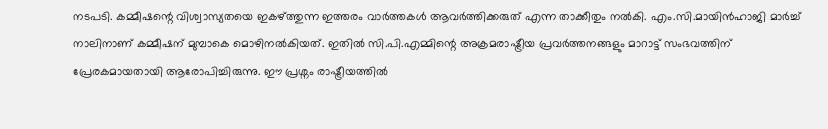നടപടി. കമ്മീഷന്റെ വിശ്വാസ്യതയെ ഇകഴ്ത്തുന്ന ഇത്തരം വാര്‍ത്തകള്‍ ആവര്‍ത്തിക്കരുത് എന്ന താക്കീതും നല്‍കി. എം.സി.മായിന്‍ഹാജി മാര്‍ച്ച് നാലിനാണ് കമ്മീഷന് മുമ്പാകെ മൊഴിനല്‍കിയത്. ഇതില്‍ സി.പി.എമ്മിന്റെ അക്രമരാഷ്ട്രീയ പ്രവര്‍ത്തനങ്ങളും മാറാട്ട് സംഭവത്തിന് പ്രേരകമായതായി ആരോപിച്ചിരുന്നു. ഈ പ്രശ്നം രാഷ്ട്രീയത്തില്‍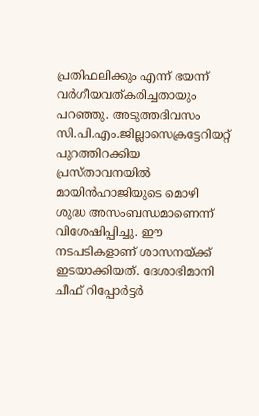പ്രതിഫലിക്കും എന്ന് ഭയന്ന് വര്‍ഗീയവത്കരിച്ചതായും പറഞ്ഞു. അടുത്തദിവസം സി.പി.എം.ജില്ലാസെക്രട്ടേറിയറ്റ് പുറത്തിറക്കിയ പ്രസ്താവനയില്‍ മായിന്‍ഹാജിയുടെ മൊഴി ശുദ്ധ അസംബന്ധമാണെന്ന് വിശേഷിപ്പിച്ചു. ഈ നടപടികളാണ് ശാസനയ്ക്ക് ഇടയാക്കിയത്. ദേശാഭിമാനി ചീഫ് റിപ്പോര്‍ട്ടര്‍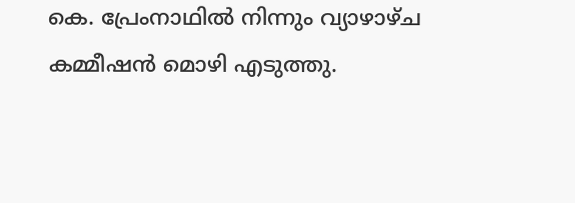കെ. പ്രേംനാഥില്‍ നിന്നും വ്യാഴാഴ്ച കമ്മീഷന്‍ മൊഴി എടുത്തു.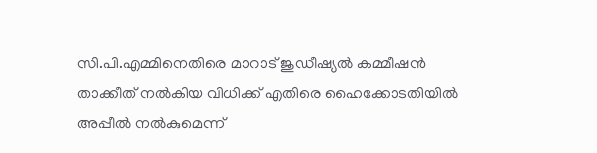സി.പി.എമ്മിനെതിരെ മാറാട് ജുഡീഷ്യല്‍ കമ്മീഷന്‍ താക്കീത് നല്‍കിയ വിധിക്ക് എതിരെ ഹൈക്കോടതിയില്‍ അപ്പീല്‍ നല്‍കുമെന്ന്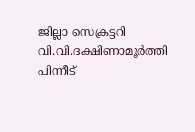ജില്ലാ സെക്രട്ടറി വി.വി.ദക്ഷിണാമൂര്‍ത്തി പിന്നീട്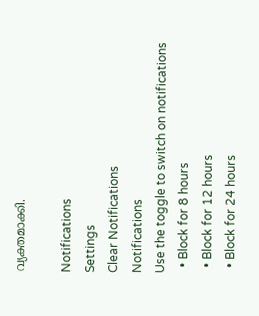വ്യക്തമാക്കി.

Notifications
Settings
Clear Notifications
Notifications
Use the toggle to switch on notifications
  • Block for 8 hours
  • Block for 12 hours
  • Block for 24 hours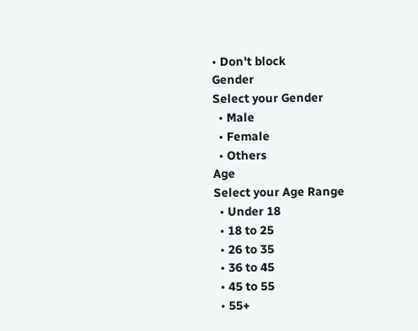• Don't block
Gender
Select your Gender
  • Male
  • Female
  • Others
Age
Select your Age Range
  • Under 18
  • 18 to 25
  • 26 to 35
  • 36 to 45
  • 45 to 55
  • 55+